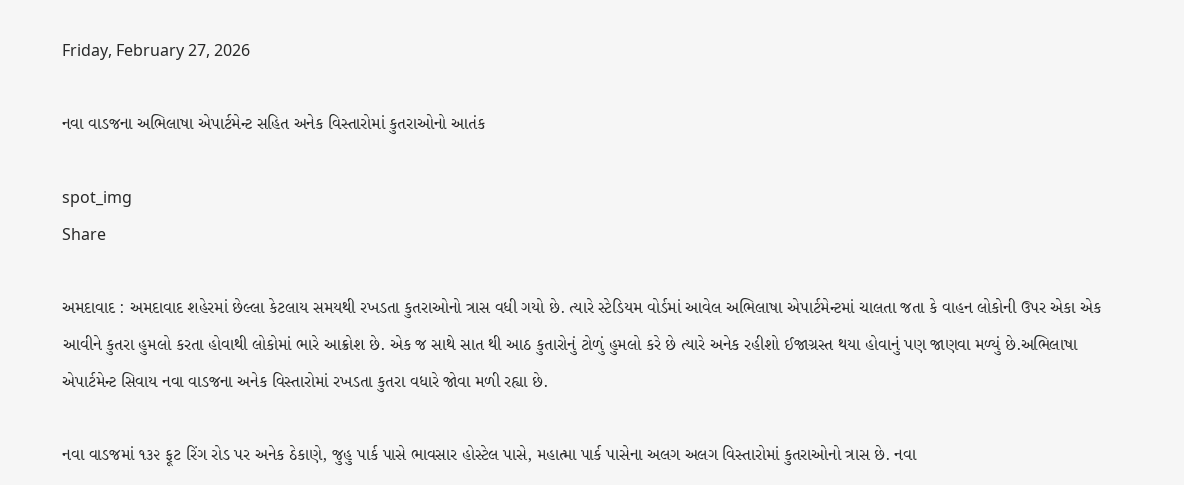Friday, February 27, 2026

નવા વાડજના અભિલાષા એપાર્ટમેન્ટ સહિત અનેક વિસ્તારોમાં કુતરાઓનો આતંક

spot_img
Share

અમદાવાદ : અમદાવાદ શહેરમાં છેલ્લા કેટલાય સમયથી રખડતા કુતરાઓનો ત્રાસ વધી ગયો છે. ત્યારે સ્ટેડિયમ વોર્ડમાં આવેલ અભિલાષા એપાર્ટમેન્ટમાં ચાલતા જતા કે વાહન લોકોની ઉપર એકા એક આવીને કુતરા હુમલો કરતા હોવાથી લોકોમાં ભારે આક્રોશ છે. એક જ સાથે સાત થી આઠ કુતારોનું ટોળું હુમલો કરે છે ત્યારે અનેક રહીશો ઈજાગ્રસ્ત થયા હોવાનું પણ જાણવા મળ્યું છે.અભિલાષા એપાર્ટમેન્ટ સિવાય નવા વાડજના અનેક વિસ્તારોમાં રખડતા કુતરા વધારે જોવા મળી રહ્યા છે.

નવા વાડજમાં ૧૩૨ ફૂટ રિંગ રોડ પર અનેક ઠેકાણે, જુહુ પાર્ક પાસે ભાવસાર હોસ્ટેલ પાસે, મહાત્મા પાર્ક પાસેના અલગ અલગ વિસ્તારોમાં કુતરાઓનો ત્રાસ છે. નવા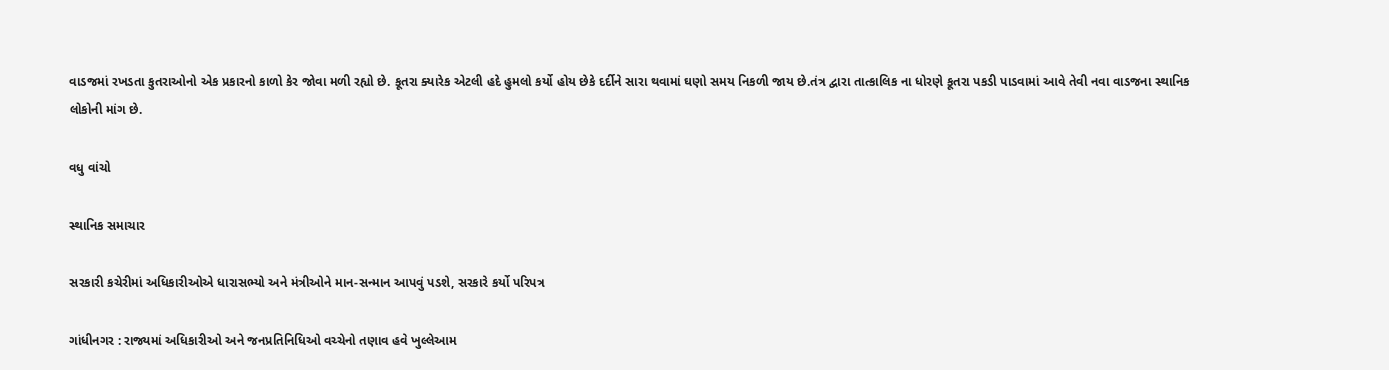વાડજમાં રખડતા કુતરાઓનો એક પ્રકારનો કાળો કેર જોવા મળી રહ્યો છે. કૂતરા ક્યારેક એટલી હદે હુમલો કર્યો હોય છેકે દર્દીને સારા થવામાં ઘણો સમય નિકળી જાય છે.તંત્ર દ્વારા તાત્કાલિક ના ધોરણે કૂતરા પકડી પાડવામાં આવે તેવી નવા વાડજના સ્થાનિક લોકોની માંગ છે.

વધુ વાંચો

સ્થાનિક સમાચાર

સરકારી કચેરીમાં અધિકારીઓએ ધારાસભ્યો અને મંત્રીઓને માન-સન્માન આપવું પડશે, સરકારે કર્યો પરિપત્ર

ગાંધીનગર : રાજ્યમાં અધિકારીઓ અને જનપ્રતિનિધિઓ વચ્ચેનો તણાવ હવે ખુલ્લેઆમ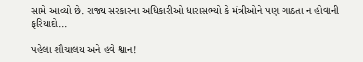સામે આવ્યો છે. રાજ્ય સરકારના અધિકારીઓ ધારાસભ્યો કે મંત્રીઓને પણ ગાઠતા ન હોવાની ફરિયાદો...

પહેલા શૌચાલય અને હવે શ્વાન!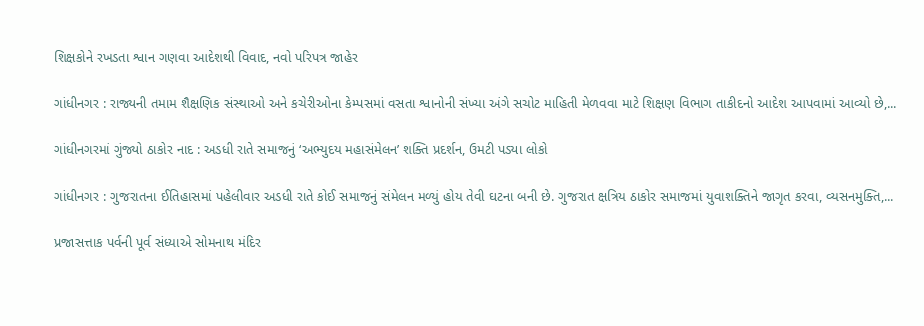શિક્ષકોને રખડતા શ્વાન ગણવા આદેશથી વિવાદ, નવો પરિપત્ર જાહેર

ગાંધીનગર : રાજ્યની તમામ શૈક્ષણિક સંસ્થાઓ અને કચેરીઓના કેમ્પસમાં વસતા શ્વાનોની સંખ્યા અંગે સચોટ માહિતી મેળવવા માટે શિક્ષણ વિભાગ તાકીદનો આદેશ આપવામાં આવ્યો છે,...

ગાંધીનગરમાં ગુંજ્યો ઠાકોર નાદ : અડધી રાતે સમાજનું ‘અભ્યુદય મહાસંમેલન’ શક્તિ પ્રદર્શન, ઉમટી પડ્યા લોકો

ગાંધીનગર : ગુજરાતના ઈતિહાસમાં પહેલીવાર અડધી રાતે કોઈ સમાજનું સંમેલન મળ્યું હોય તેવી ઘટના બની છે. ગુજરાત ક્ષત્રિય ઠાકોર સમાજમાં યુવાશક્તિને જાગૃત કરવા, વ્યસનમુક્તિ,...

પ્રજાસત્તાક પર્વની પૂર્વ સંધ્યાએ સોમનાથ મંદિર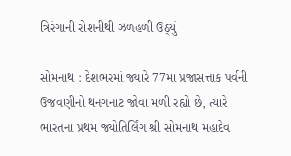ત્રિરંગાની રોશનીથી ઝળહળી ઉઠ્યું

સોમનાથ : દેશભરમાં જ્યારે 77મા પ્રજાસત્તાક પર્વની ઉજવણીનો થનગનાટ જોવા મળી રહ્યો છે, ત્યારે ભારતના પ્રથમ જ્યોતિર્લિંગ શ્રી સોમનાથ મહાદેવ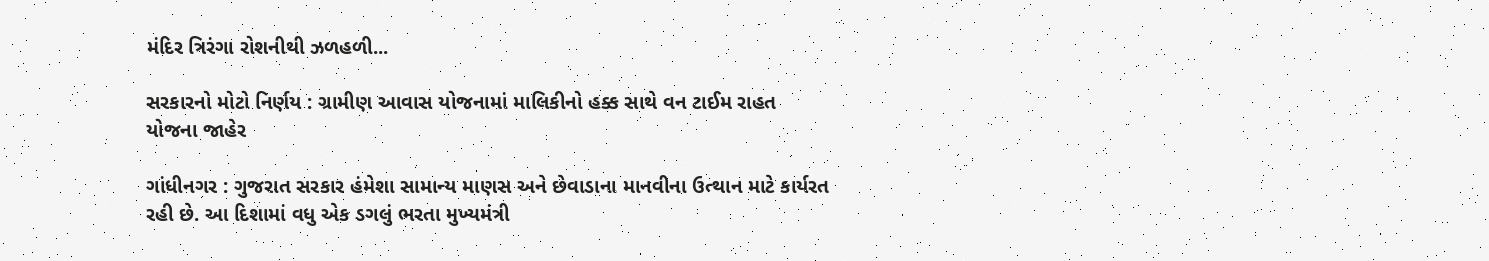મંદિર ત્રિરંગા રોશનીથી ઝળહળી...

સરકારનો મોટો નિર્ણય : ગ્રામીણ આવાસ યોજનામાં માલિકીનો હક્ક સાથે વન ટાઈમ રાહત યોજના જાહેર

ગાંધીનગર : ગુજરાત સરકાર હંમેશા સામાન્ય માણસ અને છેવાડાના માનવીના ઉત્થાન માટે કાર્યરત રહી છે. આ દિશામાં વધુ એક ડગલું ભરતા મુખ્યમંત્રી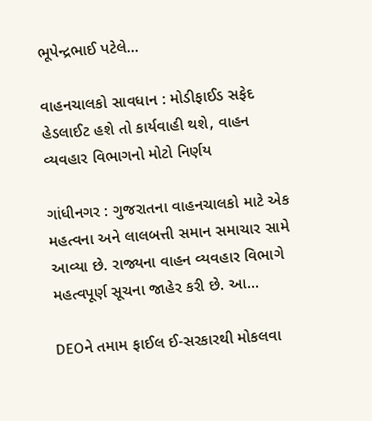ભૂપેન્દ્રભાઈ પટેલે...

વાહનચાલકો સાવધાન : મોડીફાઈડ સફેદ હેડલાઈટ હશે તો કાર્યવાહી થશે, વાહન વ્યવહાર વિભાગનો મોટો નિર્ણય

ગાંધીનગર : ગુજરાતના વાહનચાલકો માટે એક મહત્વના અને લાલબત્તી સમાન સમાચાર સામે આવ્યા છે. રાજ્યના વાહન વ્યવહાર વિભાગે મહત્વપૂર્ણ સૂચના જાહેર કરી છે. આ...

DEOને તમામ ફાઈલ ઈ-સરકારથી મોકલવા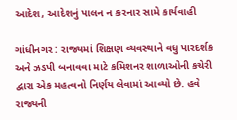આદેશ, આદેશનું પાલન ન કરનાર સામે કાર્યવાહી

ગાંધીનગર : રાજ્યમાં શિક્ષણ વ્યવસ્થાને વધુ પારદર્શક અને ઝડપી બનાવવા માટે કમિશનર શાળાઓની કચેરી દ્વારા એક મહત્વનો નિર્ણય લેવામાં આવ્યો છે. હવે રાજ્યની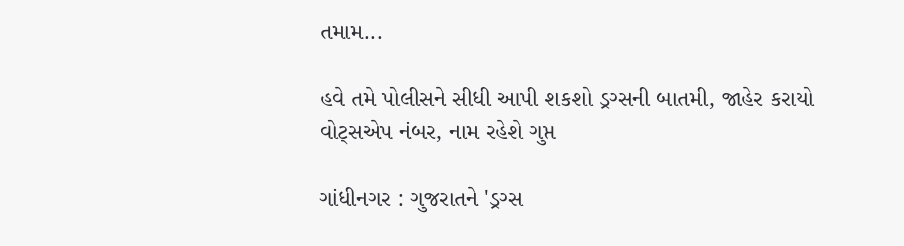તમામ...

હવે તમે પોલીસને સીધી આપી શકશો ડ્રગ્સની બાતમી, જાહેર કરાયો વોટ્સએપ નંબર, નામ રહેશે ગુપ્ત

ગાંધીનગર : ગુજરાતને 'ડ્રગ્સ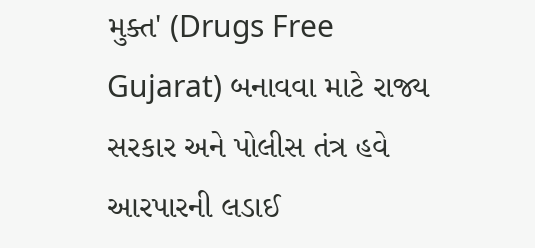મુક્ત' (Drugs Free Gujarat) બનાવવા માટે રાજ્ય સરકાર અને પોલીસ તંત્ર હવે આરપારની લડાઈ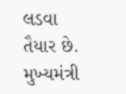લડવા તૈયાર છે. મુખ્યમંત્રી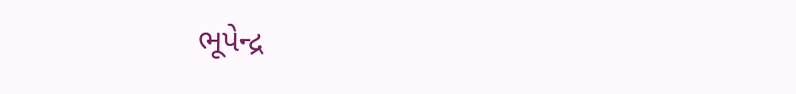ભૂપેન્દ્ર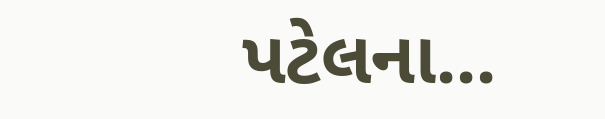પટેલના...